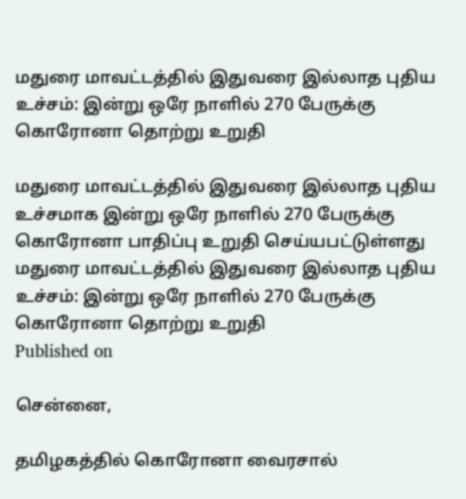மதுரை மாவட்டத்தில் இதுவரை இல்லாத புதிய உச்சம்: இன்று ஒரே நாளில் 270 பேருக்கு கொரோனா தொற்று உறுதி

மதுரை மாவட்டத்தில் இதுவரை இல்லாத புதிய உச்சமாக இன்று ஒரே நாளில் 270 பேருக்கு கொரோனா பாதிப்பு உறுதி செய்யபட்டுள்ளது
மதுரை மாவட்டத்தில் இதுவரை இல்லாத புதிய உச்சம்: இன்று ஒரே நாளில் 270 பேருக்கு கொரோனா தொற்று உறுதி
Published on

சென்னை,

தமிழகத்தில் கொரோனா வைரசால்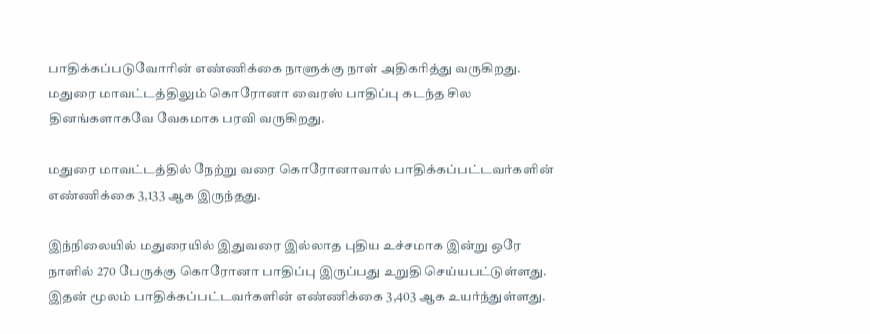பாதிக்கப்படுவோரின் எண்ணிக்கை நாளுக்கு நாள் அதிகரித்து வருகிறது. மதுரை மாவட்டத்திலும் கொரோனா வைரஸ் பாதிப்பு கடந்த சில தினங்களாகவே வேகமாக பரவி வருகிறது.

மதுரை மாவட்டத்தில் நேற்று வரை கொரோனாவால் பாதிக்கப்பட்டவர்களின் எண்ணிக்கை 3,133 ஆக இருந்தது.

இந்நிலையில் மதுரையில் இதுவரை இல்லாத புதிய உச்சமாக இன்று ஒரே நாளில் 270 பேருக்கு கொரோனா பாதிப்பு இருப்பது உறுதி செய்யபட்டுள்ளது. இதன் மூலம் பாதிக்கப்பட்டவர்களின் எண்ணிக்கை 3,403 ஆக உயர்ந்துள்ளது.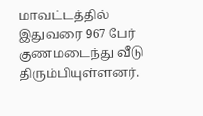மாவட்டத்தில் இதுவரை 967 பேர் குணமடைந்து வீடு திரும்பியுள்ளனர்.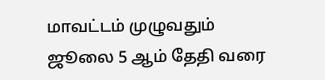மாவட்டம் முழுவதும் ஜூலை 5 ஆம் தேதி வரை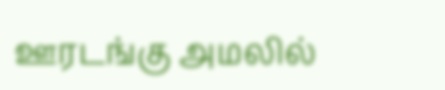ஊரடங்கு அமலில்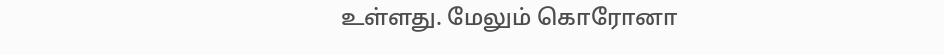உள்ளது. மேலும் கொரோனா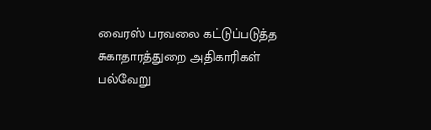வைரஸ் பரவலை கட்டுப்படுத்த சுகாதாரத்துறை அதிகாரிகள் பல்வேறு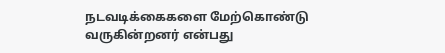நடவடிக்கைகளை மேற்கொண்டு வருகின்றனர் என்பது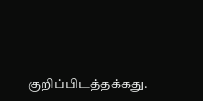குறிப்பிடத்தக்கது.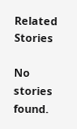Related Stories

No stories found.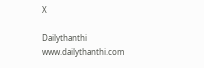X

Dailythanthi
www.dailythanthi.com